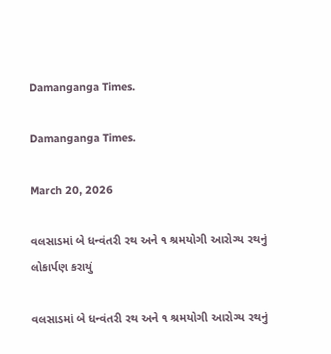Damanganga Times.

Damanganga Times.

March 20, 2026

વલસાડમાં બે ધન્વંતરી રથ અને ૧ શ્રમયોગી આરોગ્ય રથનું લોકાર્પણ કરાયું

વલસાડમાં બે ધન્વંતરી રથ અને ૧ શ્રમયોગી આરોગ્ય રથનું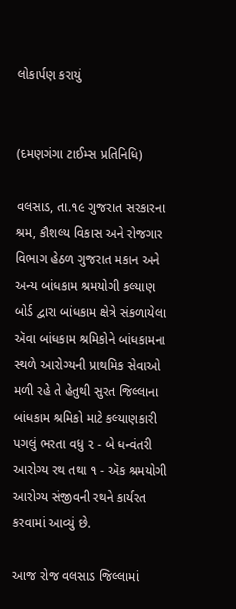લોકાર્પણ કરાયું


(દમણગંગા ટાઈમ્સ પ્રતિનિધિ)

વલસાડ, તા.૧૯ ગુજરાત સરકારના  શ્રમ, કૌશલ્ય વિકાસ અને રોજગાર વિભાગ હેઠળ ગુજરાત મકાન અને અન્ય બાંધકામ શ્રમયોગી કલ્યાણ બોર્ડ દ્વારા બાંધકામ ક્ષેત્રે સંકળાયેલા ઍવા બાંધકામ શ્રમિકોને બાંધકામના સ્થળે આરોગ્યની પ્રાથમિક સેવાઓ મળી રહે તે હેતુથી સુરત જિલ્લાના બાંધકામ શ્રમિકો માટે કલ્યાણકારી પગલું ભરતા વધુ ૨ - બે ધન્વંતરી આરોગ્ય રથ તથા ૧ - ઍક શ્રમયોગી આરોગ્ય સંજીવની રથને કાર્યરત કરવામાં આવ્યું છે.

આજ રોજ વલસાડ જિલ્લામાં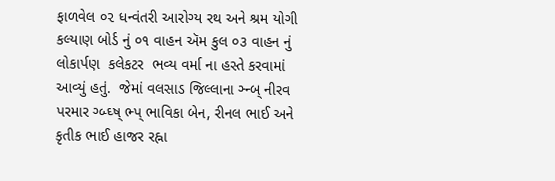ફાળવેલ ૦૨ ધન્વંતરી આરોગ્ય રથ અને શ્રમ યોગી કલ્યાણ બોર્ડ નું ૦૧ વાહન ઍમ કુલ ૦૩ વાહન નું લોકાર્પણ  કલેકટર  ભવ્ય વર્મા ના હસ્તે કરવામાં આવ્યું હતું.  જેમાં વલસાડ જિલ્લાના ઞ્ન્બ્ નીરવ પરમાર ગ્બ્ઘ્ષ્ ભ્પ્ ભાવિકા બેન, રીનલ ભાઈ અને કૃતીક ભાઈ હાજર રહ્ના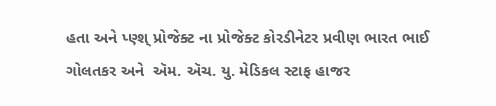હતા અને પ્ણ્શ્ પ્રોજેક્ટ ના પ્રોજેક્ટ કોરડીનેટર પ્રવીણ ભારત ભાઈ ગોલતકર અને  ઍમ. ઍચ. યુ. મેડિકલ સ્ટાફ હાજર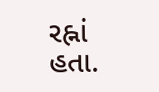રહ્નાં હતા.